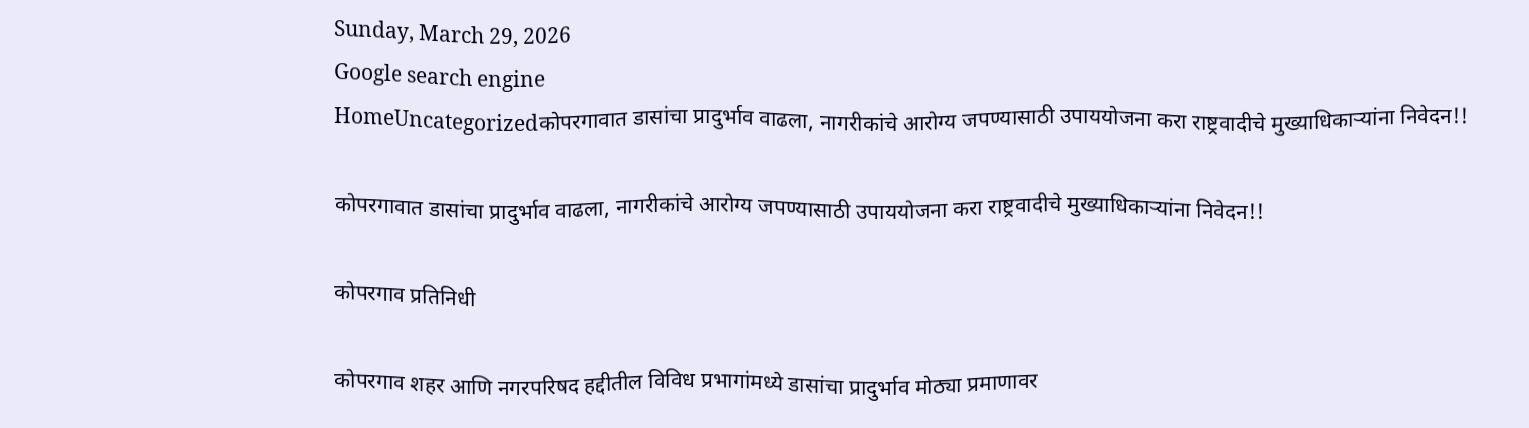Sunday, March 29, 2026
Google search engine
HomeUncategorizedकोपरगावात डासांचा प्रादुर्भाव वाढला, नागरीकांचे आरोग्य जपण्यासाठी उपाययोजना करा राष्ट्रवादीचे मुख्याधिकाऱ्यांना निवेदन!!

कोपरगावात डासांचा प्रादुर्भाव वाढला, नागरीकांचे आरोग्य जपण्यासाठी उपाययोजना करा राष्ट्रवादीचे मुख्याधिकाऱ्यांना निवेदन!!

कोपरगाव प्रतिनिधी

कोपरगाव शहर आणि नगरपरिषद हद्दीतील विविध प्रभागांमध्ये डासांचा प्रादुर्भाव मोठ्या प्रमाणावर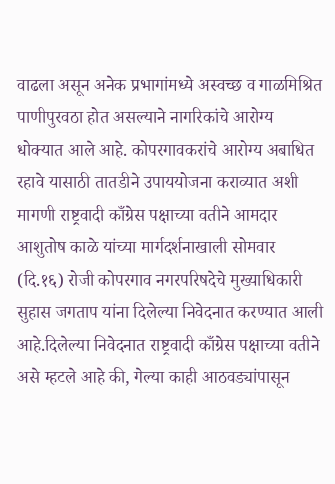वाढला असून अनेक प्रभागांमध्ये अस्वच्छ व गाळमिश्रित पाणीपुरवठा होत असल्याने नागरिकांचे आरोग्य धोक्यात आले आहे. कोपरगावकरांचे आरोग्य अबाधित रहावे यासाठी तातडीने उपाययोजना कराव्यात अशी मागणी राष्ट्रवादी काँग्रेस पक्षाच्या वतीने आमदार आशुतोष काळे यांच्या मार्गदर्शनाखाली सोमवार (दि.१६) रोजी कोपरगाव नगरपरिषदेचे मुख्याधिकारी सुहास जगताप यांना दिलेल्या निवेदनात करण्यात आली आहे.दिलेल्या निवेदनात राष्ट्रवादी काँग्रेस पक्षाच्या वतीने असे म्हटले आहे की, गेल्या काही आठवड्यांपासून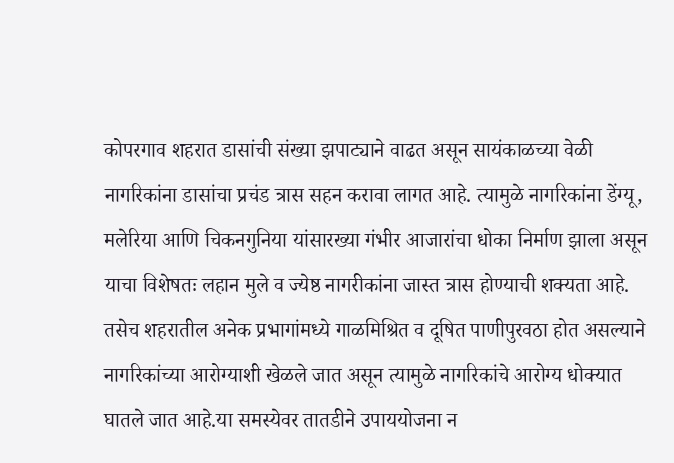कोपरगाव शहरात डासांची संख्या झपाट्याने वाढत असून सायंकाळच्या वेळी नागरिकांना डासांचा प्रचंड त्रास सहन करावा लागत आहे. त्यामुळे नागरिकांना डेंग्यू, मलेरिया आणि चिकनगुनिया यांसारख्या गंभीर आजारांचा धोका निर्माण झाला असून याचा विशेषतः लहान मुले व ज्येष्ठ नागरीकांना जास्त त्रास होण्याची शक्यता आहे. तसेच शहरातील अनेक प्रभागांमध्ये गाळमिश्रित व दूषित पाणीपुरवठा होत असल्याने नागरिकांच्या आरोग्याशी खेळले जात असून त्यामुळे नागरिकांचे आरोग्य धोक्यात घातले जात आहे.या समस्येवर तातडीने उपाययोजना न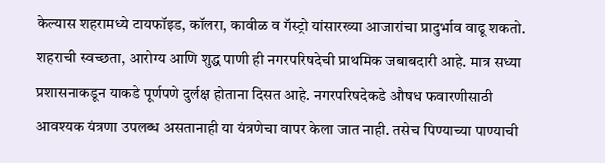केल्यास शहरामध्ये टायफॉइड, कॉलरा, कावीळ व गॅस्ट्रो यांसारख्या आजारांचा प्रादुर्भाव वाढू शकतो. शहराची स्वच्छता, आरोग्य आणि शुद्ध पाणी ही नगरपरिषदेची प्राथमिक जबाबदारी आहे. मात्र सध्या प्रशासनाकडून याकडे पूर्णपणे दुर्लक्ष होताना दिसत आहे. नगरपरिषदेकडे औषध फवारणीसाठी आवश्यक यंत्रणा उपलब्ध असतानाही या यंत्रणेचा वापर केला जात नाही. तसेच पिण्याच्या पाण्याची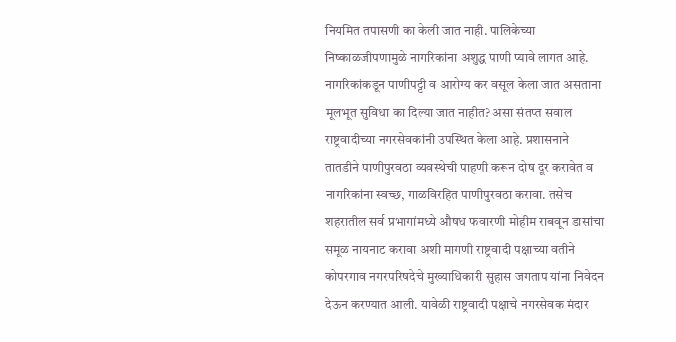नियमित तपासणी का केली जात नाही. पालिकेच्या निष्काळजीपणामुळे नागरिकांना अशुद्ध पाणी प्यावे लागत आहे. नागरिकांकडून पाणीपट्टी व आरोग्य कर वसूल केला जात असताना मूलभूत सुविधा का दिल्या जात नाहीत? असा संतप्त सवाल राष्ट्रवादीच्या नगरसेवकांनी उपस्थित केला आहे. प्रशासनाने तातडीने पाणीपुरवठा व्यवस्थेची पाहणी करून दोष दूर करावेत व नागरिकांना स्वच्छ, गाळविरहित पाणीपुरवठा करावा. तसेच शहरातील सर्व प्रभागांमध्ये औषध फवारणी मोहीम राबवून डासांचा समूळ नायनाट करावा अशी मागणी राष्ट्रवादी पक्षाच्या वतीने कोपरगाव नगरपरिषदेचे मुख्याधिकारी सुहास जगताप यांना निवेदन देऊन करण्यात आली. यावेळी राष्ट्रवादी पक्षाचे नगरसेवक मंदार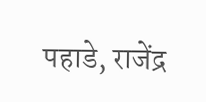पहाडे, राजेंद्र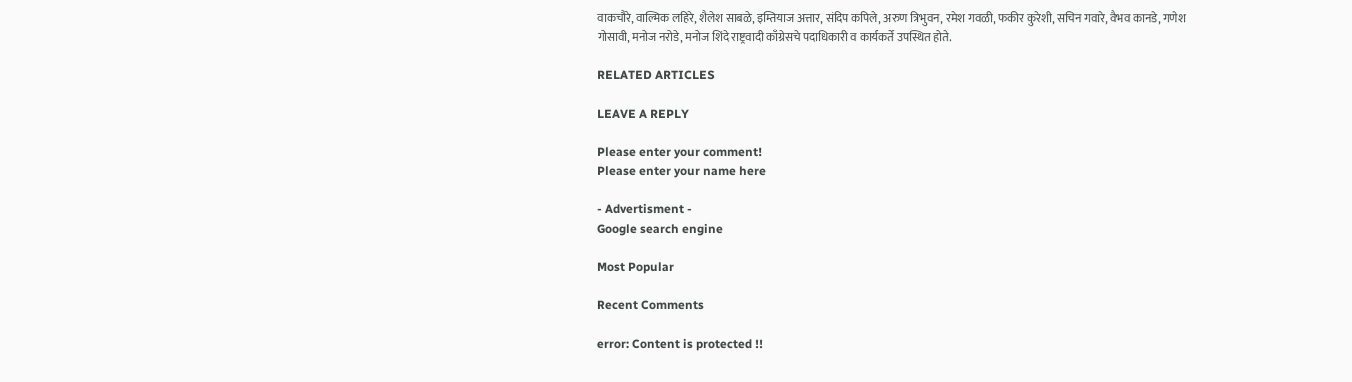वाकचौरे, वाल्मिक लहिरे, शैलेश साबळे, इम्तियाज अत्तार, संदिप कपिले, अरुण त्रिभुवन, रमेश गवळी, फकीर कुरेशी, सचिन गवारे, वैभव कानडे, गणेश गोसावी, मनोज नरोडे, मनोज शिंदे राष्ट्रवादी काँग्रेसचे पदाधिकारी व कार्यकर्ते उपस्थित होते.

RELATED ARTICLES

LEAVE A REPLY

Please enter your comment!
Please enter your name here

- Advertisment -
Google search engine

Most Popular

Recent Comments

error: Content is protected !!